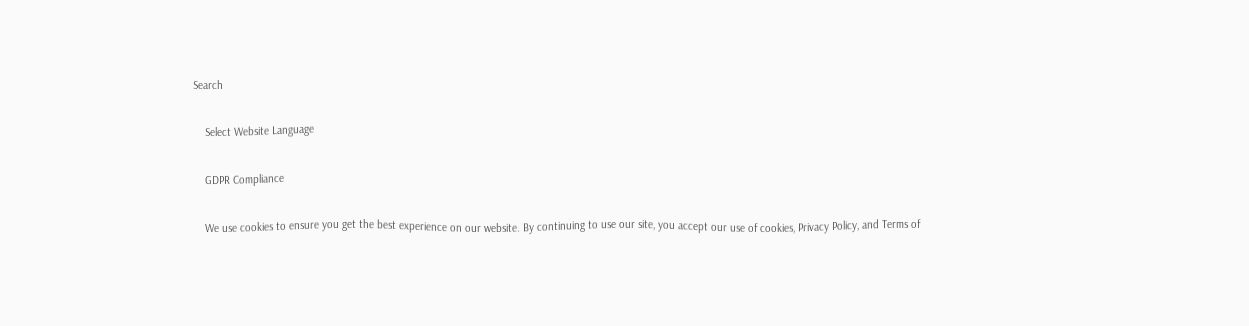Search

    Select Website Language

    GDPR Compliance

    We use cookies to ensure you get the best experience on our website. By continuing to use our site, you accept our use of cookies, Privacy Policy, and Terms of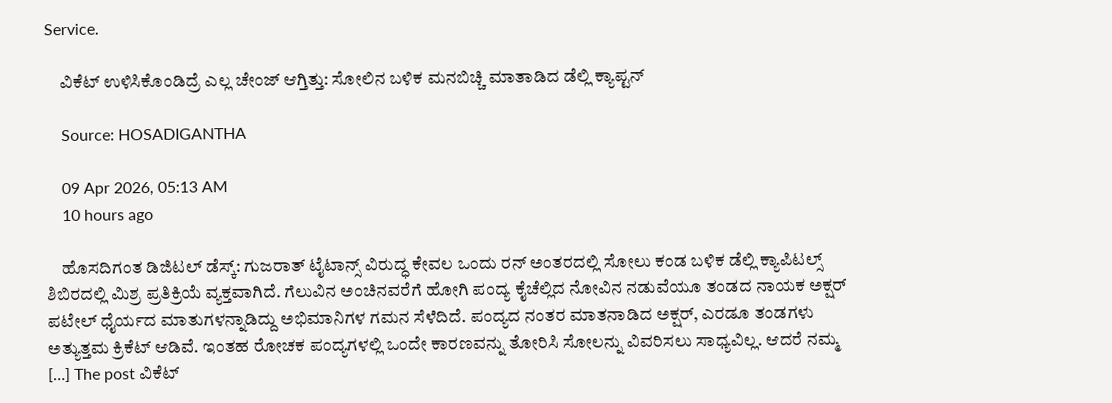Service.

    ವಿಕೆಟ್ ಉಳಿಸಿಕೊಂಡಿದ್ರೆ ಎಲ್ಲ ಚೇಂಜ್ ಆಗ್ತಿತ್ತು: ಸೋಲಿನ ಬಳಿಕ ಮನಬಿಚ್ಚಿ ಮಾತಾಡಿದ ಡೆಲ್ಲಿ ಕ್ಯಾಪ್ಟನ್

    Source: HOSADIGANTHA

    09 Apr 2026, 05:13 AM
    10 hours ago

    ಹೊಸದಿಗಂತ ಡಿಜಿಟಲ್ ಡೆಸ್ಕ್: ಗುಜರಾತ್ ಟೈಟಾನ್ಸ್ ವಿರುದ್ಧ ಕೇವಲ ಒಂದು ರನ್ ಅಂತರದಲ್ಲಿ ಸೋಲು ಕಂಡ ಬಳಿಕ ಡೆಲ್ಲಿ ಕ್ಯಾಪಿಟಲ್ಸ್ ಶಿಬಿರದಲ್ಲಿ ಮಿಶ್ರ ಪ್ರತಿಕ್ರಿಯೆ ವ್ಯಕ್ತವಾಗಿದೆ. ಗೆಲುವಿನ ಅಂಚಿನವರೆಗೆ ಹೋಗಿ ಪಂದ್ಯ ಕೈಚೆಲ್ಲಿದ ನೋವಿನ ನಡುವೆಯೂ ತಂಡದ ನಾಯಕ ಅಕ್ಷರ್ ಪಟೇಲ್ ಧೈರ್ಯದ ಮಾತುಗಳನ್ನಾಡಿದ್ದು ಅಭಿಮಾನಿಗಳ ಗಮನ ಸೆಳೆದಿದೆ. ಪಂದ್ಯದ ನಂತರ ಮಾತನಾಡಿದ ಅಕ್ಷರ್, ಎರಡೂ ತಂಡಗಳು ಅತ್ಯುತ್ತಮ ಕ್ರಿಕೆಟ್ ಆಡಿವೆ. ಇಂತಹ ರೋಚಕ ಪಂದ್ಯಗಳಲ್ಲಿ ಒಂದೇ ಕಾರಣವನ್ನು ತೋರಿಸಿ ಸೋಲನ್ನು ವಿವರಿಸಲು ಸಾಧ್ಯವಿಲ್ಲ. ಆದರೆ ನಮ್ಮ […] The post ವಿಕೆಟ್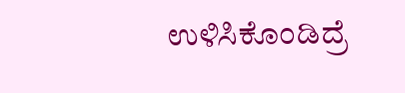ಉಳಿಸಿಕೊಂಡಿದ್ರೆ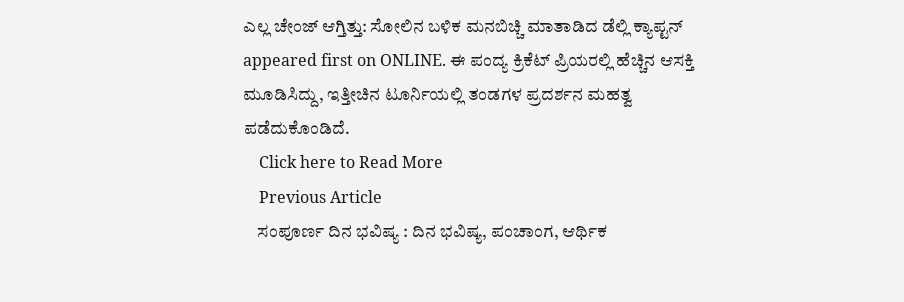ಎಲ್ಲ ಚೇಂಜ್ ಆಗ್ತಿತ್ತು: ಸೋಲಿನ ಬಳಿಕ ಮನಬಿಚ್ಚಿ ಮಾತಾಡಿದ ಡೆಲ್ಲಿ ಕ್ಯಾಪ್ಟನ್ appeared first on ONLINE. ಈ ಪಂದ್ಯ ಕ್ರಿಕೆಟ್ ಪ್ರಿಯರಲ್ಲಿ ಹೆಚ್ಚಿನ ಆಸಕ್ತಿ ಮೂಡಿಸಿದ್ದು, ಇತ್ತೀಚಿನ ಟೂರ್ನಿಯಲ್ಲಿ ತಂಡಗಳ ಪ್ರದರ್ಶನ ಮಹತ್ವ ಪಡೆದುಕೊಂಡಿದೆ.
    Click here to Read More
    Previous Article
    ಸಂಪೂರ್ಣ ದಿನ ಭವಿಷ್ಯ : ದಿನ ಭವಿಷ್ಯ, ಪಂಚಾಂಗ, ಆರ್ಥಿಕ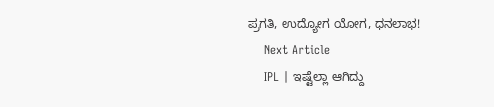ಪ್ರಗತಿ, ಉದ್ಯೋಗ ಯೋಗ, ಧನಲಾಭ!
    Next Article
    IPL | ಇಷ್ಟೆಲ್ಲಾ ಆಗಿದ್ದು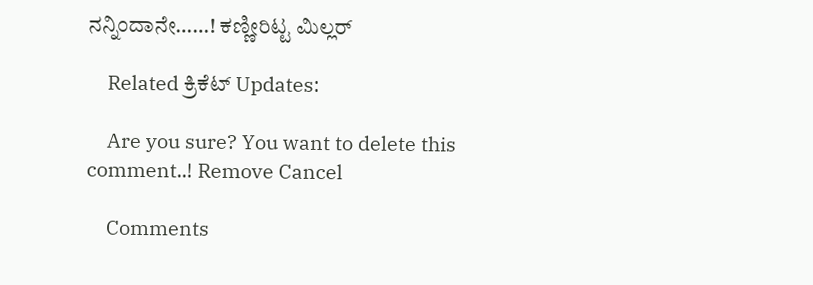ನನ್ನಿಂದಾನೇ……! ಕಣ್ಣೀರಿಟ್ಟ ಮಿಲ್ಲರ್

    Related ಕ್ರಿಕೆಟ್ Updates:

    Are you sure? You want to delete this comment..! Remove Cancel

    Comments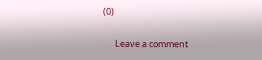(0)

      Leave a comment